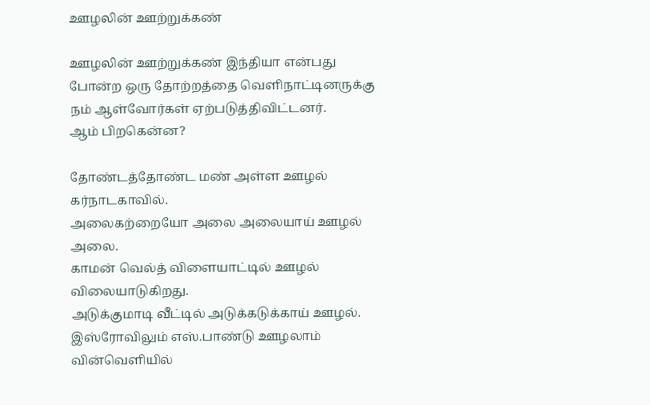ஊழலின் ஊற்றுக்கண்

ஊழலின் ஊற்றுக்கண் இந்தியா என்பது போன்ற ஒரு தோற்றத்தை வெளிநாட்டினருக்கு நம் ஆள்வோர்கள் ஏற்படுத்திவிட்டனர்.
ஆம் பிறகென்ன?

தோண்டத்தோண்ட மண் அள்ள ஊழல் கர்நாடகாவில்.
அலைகற்றையோ அலை அலையாய் ஊழல் அலை.
காமன் வெல்த் விளையாட்டில் ஊழல் விலையாடுகிறது.
அடுக்குமாடி வீட்டில் அடுக்கடுக்காய் ஊழல்.
இஸ்ரோவிலும் எஸ்.பாண்டு ஊழலாம் வின்வெளியில்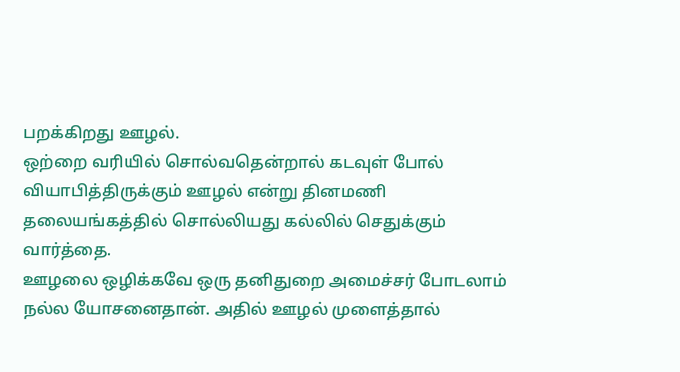பறக்கிறது ஊழல்.
ஒற்றை வரியில் சொல்வதென்றால் கடவுள் போல் வியாபித்திருக்கும் ஊழல் என்று தினமணி தலையங்கத்தில் சொல்லியது கல்லில் செதுக்கும் வார்த்தை.
ஊழலை ஒழிக்கவே ஒரு தனிதுறை அமைச்சர் போடலாம் நல்ல யோசனைதான். அதில் ஊழல் முளைத்தால்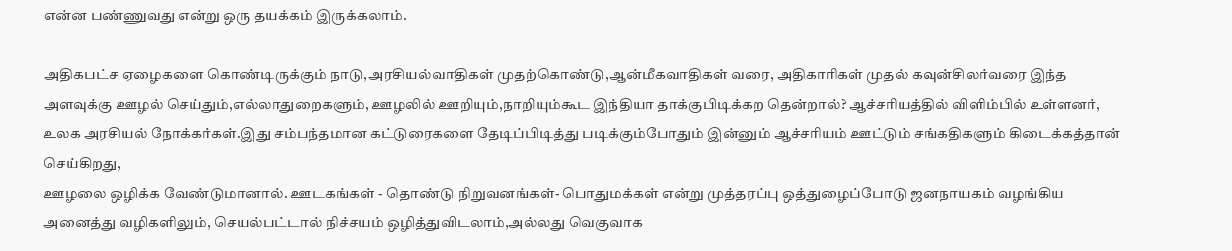என்ன பண்ணுவது என்று ஒரு தயக்கம் இருக்கலாம்.

அதிகபட்ச ஏழைகளை கொண்டிருக்கும் நாடு,அரசியல்வாதிகள் முதற்கொண்டு,ஆன்மீகவாதிகள் வரை, அதிகாரிகள் முதல் கவுன்சிலர்வரை இந்த அளவுக்கு ஊழல் செய்தும்,எல்லாதுறைகளும், ஊழலில் ஊறியும்,நாறியும்கூட இந்தியா தாக்குபிடிக்கற தென்றால்? ஆச்சரியத்தில் விளிம்பில் உள்ளனர், உலக அரசியல் நோக்கர்கள்.இது சம்பந்தமான கட்டுரைகளை தேடிப்பிடித்து படிக்கும்போதும் இன்னும் ஆச்சரியம் ஊட்டும் சங்கதிகளும் கிடைக்கத்தான் செய்கிறது,
ஊழலை ஒழிக்க வேண்டுமானால். ஊடகங்கள் - தொண்டு நிறுவனங்கள்- பொதுமக்கள் என்று முத்தரப்பு ஒத்துழைப்போடு ஜனநாயகம் வழங்கிய அனைத்து வழிகளிலும், செயல்பட்டால் நிச்சயம் ஒழித்துவிடலாம்,அல்லது வெகுவாக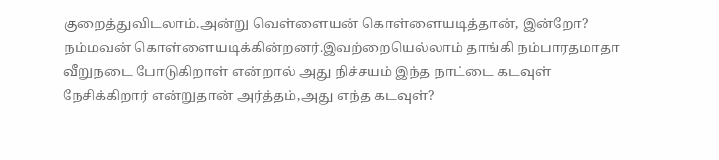குறைத்துவிடலாம்.அன்று வெள்ளையன் கொள்ளையடித்தான், இன்றோ? நம்மவன் கொள்ளையடிக்கின்றனர்.இவற்றையெல்லாம் தாங்கி நம்பாரதமாதா வீறுநடை போடுகிறாள் என்றால் அது நிச்சயம் இந்த நாட்டை கடவுள் நேசிக்கிறார் என்றுதான் அர்த்தம்,அது எந்த கடவுள்?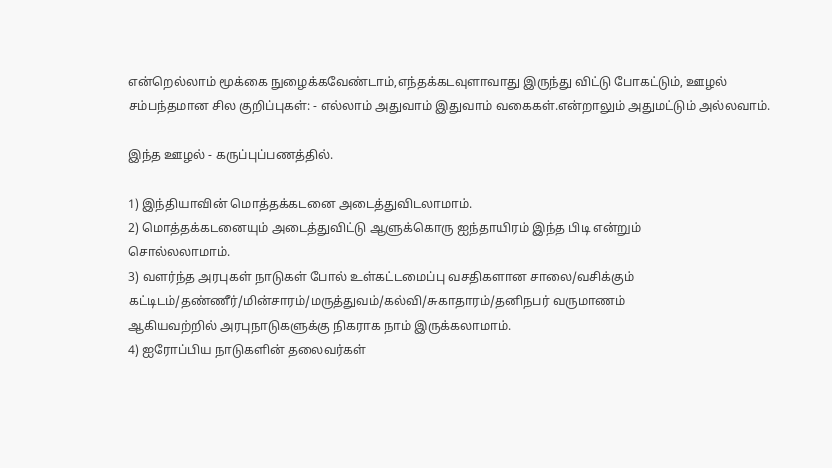என்றெல்லாம் மூக்கை நுழைக்கவேண்டாம்,எந்தக்கடவுளாவாது இருந்து விட்டு போகட்டும், ஊழல் சம்பந்தமான சில குறிப்புகள்: - எல்லாம் அதுவாம் இதுவாம் வகைகள்.என்றாலும் அதுமட்டும் அல்லவாம்.

இந்த ஊழல் - கருப்புப்பணத்தில்.

1) இந்தியாவின் மொத்தக்கடனை அடைத்துவிடலாமாம்.
2) மொத்தக்கடனையும் அடைத்துவிட்டு ஆளுக்கொரு ஐந்தாயிரம் இந்த பிடி என்றும்
சொல்லலாமாம்.
3) வளர்ந்த அரபுகள் நாடுகள் போல் உள்கட்டமைப்பு வசதிகளான சாலை/வசிக்கும்
கட்டிடம்/தண்ணீர்/மின்சாரம்/மருத்துவம்/கல்வி/சுகாதாரம்/தனிநபர் வருமாணம்
ஆகியவற்றில் அரபுநாடுகளுக்கு நிகராக நாம் இருக்கலாமாம்.
4) ஐரோப்பிய நாடுகளின் தலைவர்கள்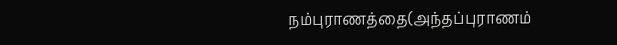நம்புராணத்தை(அந்தப்புராணம்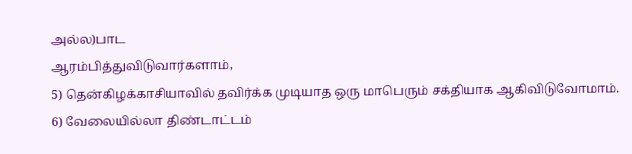அல்ல)பாட
ஆரம்பித்துவிடுவார்களாம்,
5) தென்கிழக்காசியாவில் தவிர்க்க முடியாத ஒரு மாபெரும் சக்தியாக ஆகிவிடுவோமாம்.
6) வேலையில்லா திண்டாட்டம்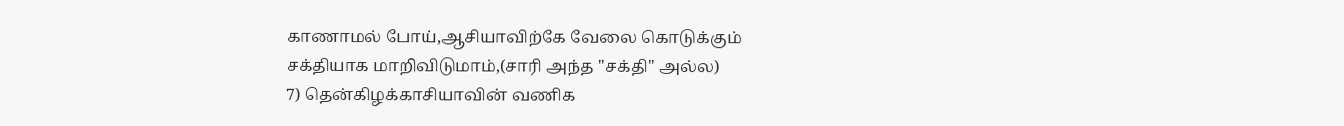காணாமல் போய்,ஆசியாவிற்கே வேலை கொடுக்கும்
சக்தியாக மாறிவிடுமாம்,(சாரி அந்த "சக்தி" அல்ல)
7) தென்கிழக்காசியாவின் வணிக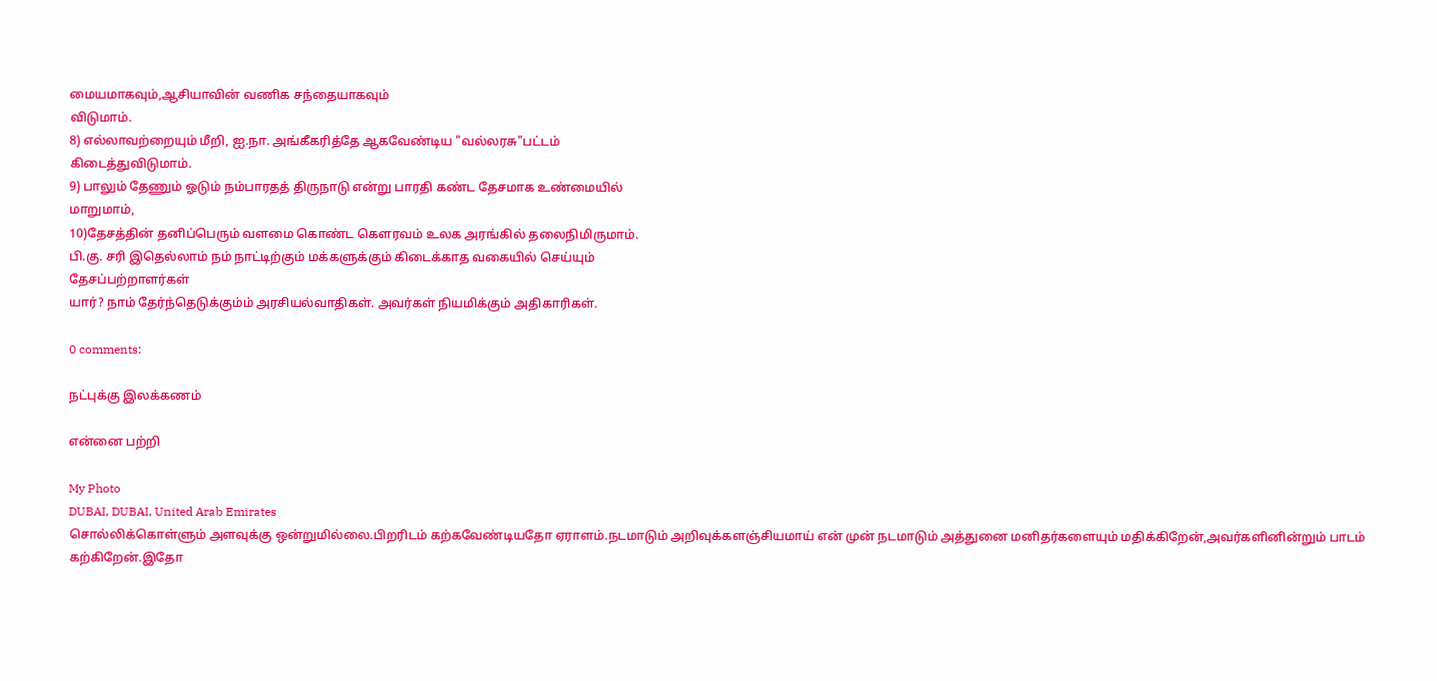மையமாகவும்,ஆசியாவின் வணிக சந்தையாகவும்
விடுமாம்.
8) எல்லாவற்றையும் மீறி, ஐ.நா. அங்கீகரித்தே ஆகவேண்டிய "வல்லரசு"பட்டம்
கிடைத்துவிடுமாம்.
9) பாலும் தேணும் ஓடும் நம்பாரதத் திருநாடு என்று பாரதி கண்ட தேசமாக உண்மையில்
மாறுமாம்,
10)தேசத்தின் தனிப்பெரும் வளமை கொண்ட கௌரவம் உலக அரங்கில் தலைநிமிருமாம்.
பி.கு. சரி இதெல்லாம் நம் நாட்டிற்கும் மக்களுக்கும் கிடைக்காத வகையில் செய்யும்
தேசப்பற்றாளர்கள்
யார்? நாம் தேர்ந்தெடுக்கும்ம் அரசியல்வாதிகள். அவர்கள் நியமிக்கும் அதிகாரிகள்.

0 comments:

நட்புக்கு இலக்கணம்

என்னை பற்றி

My Photo
DUBAI, DUBAI, United Arab Emirates
சொல்லிக்கொள்ளும் அளவுக்கு ஒன்றுமில்லை.பிறரிடம் கற்கவேண்டியதோ ஏராளம்.நடமாடும் அறிவுக்களஞ்சியமாய் என் முன் நடமாடும் அத்துனை மனிதர்களையும் மதிக்கிறேன்,அவர்களினின்றும் பாடம் கற்கிறேன்.இதோ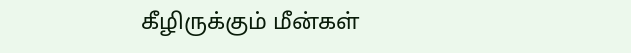கீழிருக்கும் மீன்கள்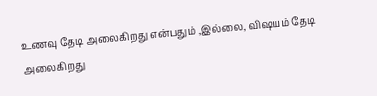உணவு தேடி அலைகிறது என்பதும் ,இல்லை, விஷயம் தேடி அலைகிறது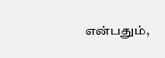என்பதும்,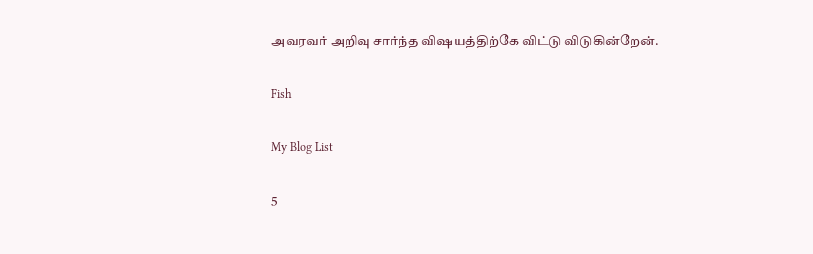அவரவர் அறிவு சார்ந்த விஷயத்திற்கே விட்டு விடுகின்றேன்.

Fish

My Blog List

5